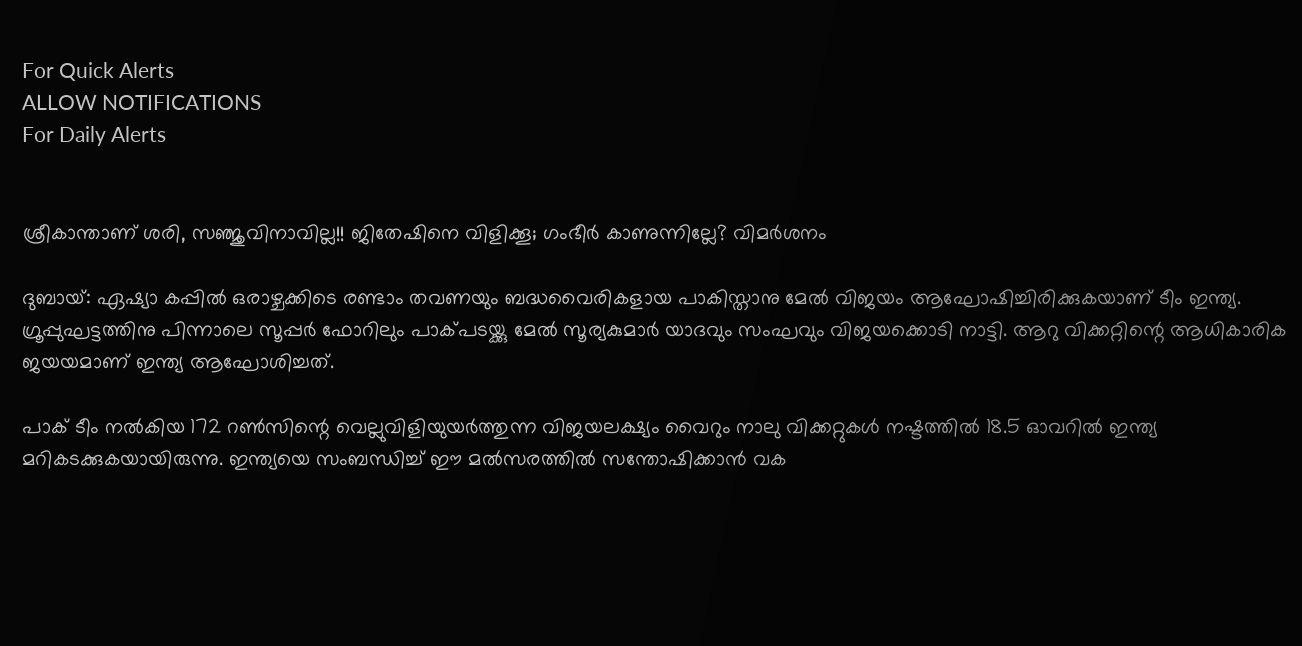For Quick Alerts
ALLOW NOTIFICATIONS
For Daily Alerts


ശ്രീകാന്താണ് ശരി, സഞ്ജുവിനാവില്ല!! ജിതേഷിനെ വിളിക്കൂ; ഗംഭീര്‍ കാണുന്നില്ലേ? വിമര്‍ശനം

ദുബായ്: ഏഷ്യാ കപ്പില്‍ ഒരാഴ്ചക്കിടെ രണ്ടാം തവണയും ബദ്ധവൈരികളായ പാകിസ്താനു മേല്‍ വിജയം ആഘോഷിച്ചിരിക്കുകയാണ് ടീം ഇന്ത്യ. ഗ്രൂപ്പുഘട്ടത്തിനു പിന്നാലെ സൂപ്പര്‍ ഫോറിലും പാക്പടയ്ക്കു മേല്‍ സൂര്യകുമാര്‍ യാദവും സംഘവും വിജയക്കൊടി നാട്ടി. ആറു വിക്കറ്റിന്റെ ആധികാരിക ജയയമാണ് ഇന്ത്യ ആഘോശിച്ചത്.

പാക് ടീം നല്‍കിയ 172 റണ്‍സിന്റെ വെല്ലുവിളിയുയര്‍ത്തുന്ന വിജയലക്ഷ്യം വൈറും നാലു വിക്കറ്റുകള്‍ നഷ്ടത്തില്‍ 18.5 ഓവറില്‍ ഇന്ത്യ മറികടക്കുകയായിരുന്നു. ഇന്ത്യയെ സംബന്ധിച്ച് ഈ മല്‍സരത്തില്‍ സന്തോഷിക്കാന്‍ വക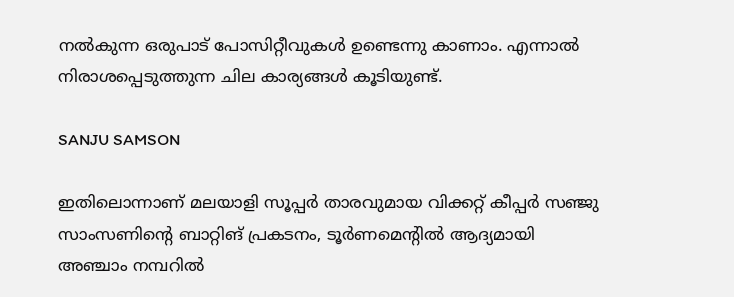നല്‍കുന്ന ഒരുപാട് പോസിറ്റീവുകള്‍ ഉണ്ടെന്നു കാണാം. എന്നാല്‍ നിരാശപ്പെടുത്തുന്ന ചില കാര്യങ്ങള്‍ കൂടിയുണ്ട്.

SANJU SAMSON

ഇതിലൊന്നാണ് മലയാളി സൂപ്പര്‍ താരവുമായ വിക്കറ്റ് കീപ്പര്‍ സഞ്ജു സാംസണിന്റെ ബാറ്റിങ് പ്രകടനം, ടൂര്‍ണമെന്റില്‍ ആദ്യമായി അഞ്ചാം നമ്പറില്‍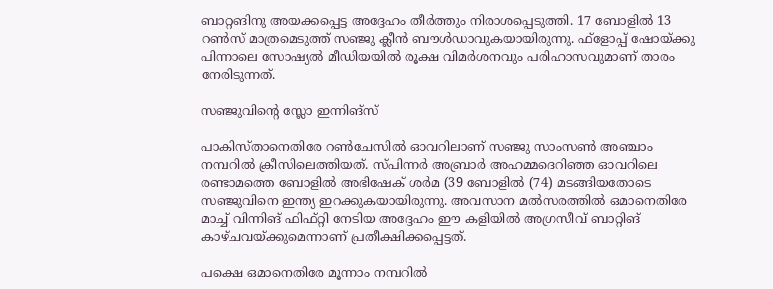ബാറ്റങിനു അയക്കപ്പെട്ട അദ്ദേഹം തീര്‍ത്തും നിരാശപ്പെടുത്തി. 17 ബോളില്‍ 13 റണ്‍സ് മാത്രമെടുത്ത് സഞ്ജു ക്ലീന്‍ ബൗള്‍ഡാവുകയായിരുന്നു. ഫ്‌ളോപ്പ് ഷോയ്ക്കു പിന്നാലെ സോഷ്യല്‍ മീഡിയയില്‍ രൂക്ഷ വിമര്‍ശനവും പരിഹാസവുമാണ് താരം നേരിടുന്നത്.

സഞ്ജുവിന്റെ സ്ലോ ഇന്നിങ്‌സ്

പാകിസ്താനെതിരേ റണ്‍ചേസില്‍ ഓവറിലാണ് സഞ്ജു സാംസണ്‍ അഞ്ചാം നമ്പറില്‍ ക്രീസിലെത്തിയത്. സ്പിന്നര്‍ അബ്രാര്‍ അഹമ്മദെറിഞ്ഞ ഓവറിലെ രണ്ടാമത്തെ ബോളില്‍ അഭിഷേക് ശര്‍മ (39 ബോളില്‍ (74) മടങ്ങിയതോടെ സഞ്ജുവിനെ ഇന്ത്യ ഇറക്കുകയായിരുന്നു. അവസാന മല്‍സരത്തില്‍ ഒമാനെതിരേ മാച്ച് വിന്നിങ് ഫിഫ്റ്റി നേടിയ അദ്ദേഹം ഈ കളിയില്‍ അഗ്രസീവ് ബാറ്റിങ് കാഴ്ചവയ്ക്കുമെന്നാണ് പ്രതീക്ഷിക്കപ്പെട്ടത്.

പക്ഷെ ഒമാനെതിരേ മൂന്നാം നമ്പറില്‍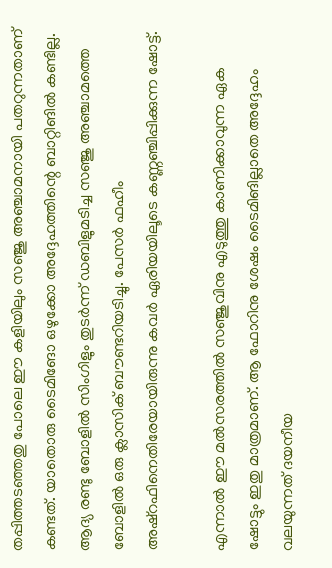തപ്പിത്തടഞ്ഞതു പോലെ ഈ കളിയിലും സഞ്ജു അഞ്ചാമനായി പതറുന്നതാണ് കണ്ടത്. യാതൊരു ടൈമിങോ ഒഴുക്കോ അദ്ദേഹത്തിന്റെ ബാറ്റിങില്‍ കണ്ടില്ല. ആദ്യ രണ്ടു ബോളില്‍ സിംഗിളും തുടര്‍ന്ന് ഡബിളുമടിച്ച സഞ്ജു അഞ്ചാമത്തെ ബോളില്‍ ഒരു ക്ലാസിക് ബൗണ്ടറിയടിച്ചു. പേസര്‍ ഫഹീം അഷ്‌റഫിനെതിരേയായിരുന്നു കവര്‍ ഏരിയയിലൂടെ കണ്ണഞ്ചിപ്പിക്കുന്ന ഷോട്ട്.

എന്നാല്‍ ഈ മല്‍സരത്തില്‍ സഞ്ജുവിനു എടുത്തു കാണിക്കാവുന്ന ഏക ഷോട്ടും ഇതു മാത്രമാണ്. ആ ഫോറിനു ശേഷം ടൈമിങില്ലാതെ അദ്ദേഹം വലയുന്നത് ദയനീയ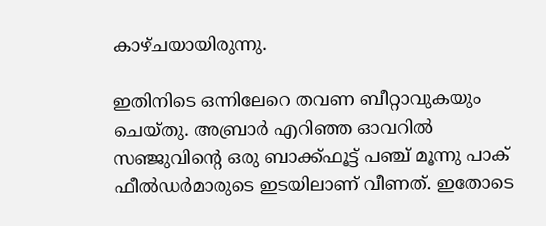കാഴ്ചയായിരുന്നു.

ഇതിനിടെ ഒന്നിലേറെ തവണ ബീറ്റാവുകയും ചെയ്തു. അബ്രാര്‍ എറിഞ്ഞ ഓവറില്‍ സഞ്ജുവിന്റെ ഒരു ബാക്ക്ഫൂട്ട് പഞ്ച് മൂന്നു പാക് ഫീല്‍ഡര്‍മാരുടെ ഇടയിലാണ് വീണത്. ഇതോടെ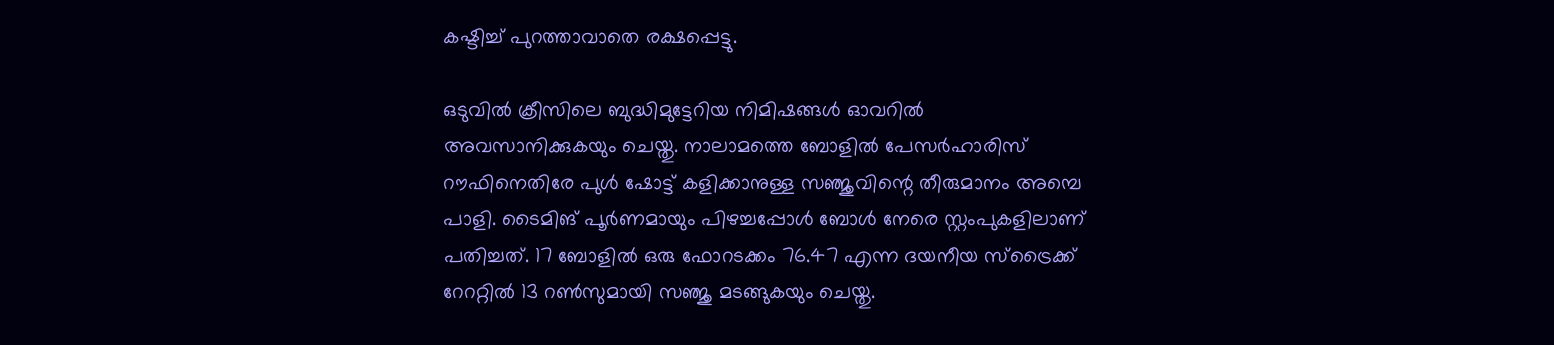കഷ്ടിച്ച് പുറത്താവാതെ രക്ഷപ്പെട്ടു.

ഒടുവില്‍ ക്രീസിലെ ബുദ്ധിമുട്ടേറിയ നിമിഷങ്ങള്‍ ഓവറില്‍ അവസാനിക്കുകയും ചെയ്തു. നാലാമത്തെ ബോളില്‍ പേസര്‍ഹാരിസ് റൗഫിനെതിരേ പുള്‍ ഷോട്ട് കളിക്കാനുള്ള സഞ്ജുവിന്റെ തീരുമാനം അമ്പെ പാളി. ടൈമിങ് പൂര്‍ണമായും പിഴച്ചപ്പോള്‍ ബോള്‍ നേരെ സ്റ്റംപുകളിലാണ് പതിച്ചത്. 17 ബോളില്‍ ഒരു ഫോറടക്കം 76.47 എന്ന ദയനീയ സ്‌ട്രൈക്ക് റേററ്റില്‍ 13 റണ്‍സുമായി സഞ്ജു മടങ്ങുകയും ചെയ്തു.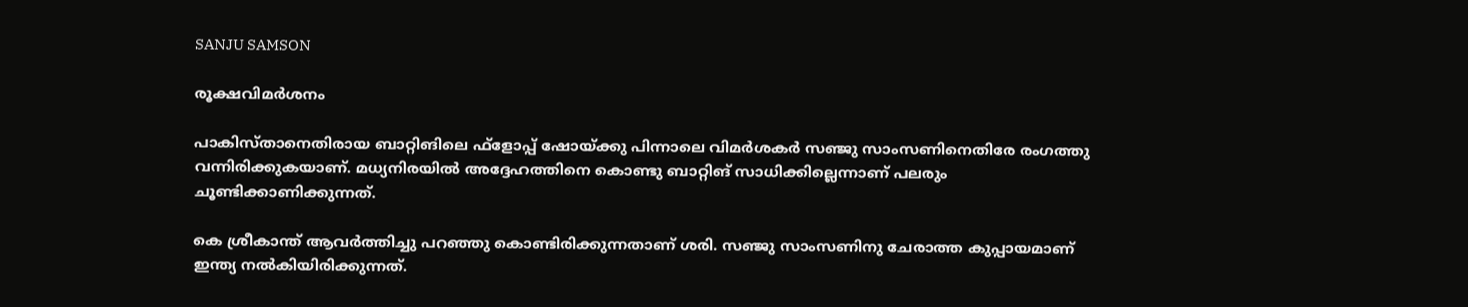SANJU SAMSON

രൂക്ഷവിമര്‍ശനം

പാകിസ്താനെതിരായ ബാറ്റിങിലെ ഫ്‌ളോപ്പ് ഷോയ്ക്കു പിന്നാലെ വിമര്‍ശകര്‍ സഞ്ജു സാംസണിനെതിരേ രംഗത്തു വന്നിരിക്കുകയാണ്. മധ്യനിരയില്‍ അദ്ദേഹത്തിനെ കൊണ്ടു ബാറ്റിങ് സാധിക്കില്ലെന്നാണ് പലരും ചൂണ്ടിക്കാണിക്കുന്നത്.

കെ ശ്രീകാന്ത് ആവര്‍ത്തിച്ചു പറഞ്ഞു കൊണ്ടിരിക്കുന്നതാണ് ശരി. സഞ്ജു സാംസണിനു ചേരാത്ത കുപ്പായമാണ് ഇന്ത്യ നല്‍കിയിരിക്കുന്നത്.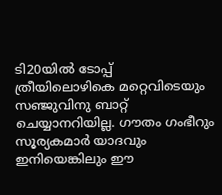ടി20യില്‍ ടോപ്പ് ത്രീയിലൊഴികെ മറ്റെവിടെയും സഞ്ജുവിനു ബാറ്റ് ചെയ്യാനറിയില്ല. ഗൗതം ഗംഭീറും സൂര്യകമാര്‍ യാദവും ഇനിയെങ്കിലും ഈ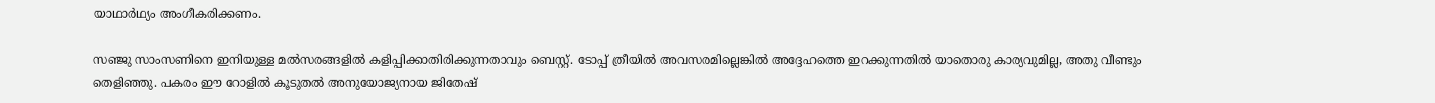യാഥാര്‍ഥ്യം അംഗീകരിക്കണം.

സഞ്ജു സാംസണിനെ ഇനിയുള്ള മല്‍സരങ്ങളില്‍ കളിപ്പിക്കാതിരിക്കുന്നതാവും ബെസ്റ്റ്. ടോപ്പ് ത്രീയില്‍ അവസരമില്ലെങ്കില്‍ അദ്ദേഹത്തെ ഇറക്കുന്നതില്‍ യാതൊരു കാര്യവുമില്ല, അതു വീണ്ടും തെളിഞ്ഞു. പകരം ഈ റോളില്‍ കൂടുതല്‍ അനുയോജ്യനായ ജിതേഷ്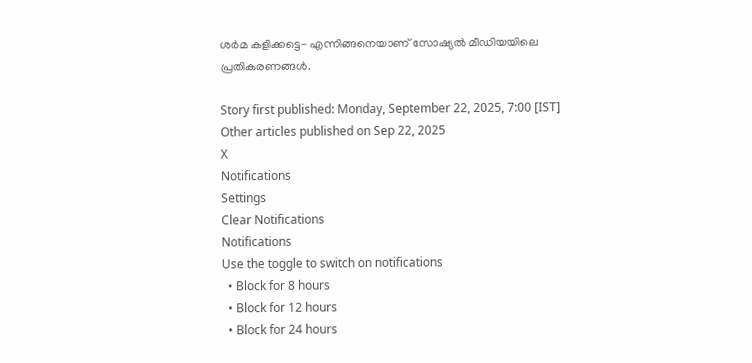ശര്‍മ കളിക്കട്ടെ- എന്നിങ്ങനെയാണ് സോഷ്യല്‍ മീഡിയയിലെ പ്രതികരണങ്ങള്‍.

Story first published: Monday, September 22, 2025, 7:00 [IST]
Other articles published on Sep 22, 2025
X
Notifications
Settings
Clear Notifications
Notifications
Use the toggle to switch on notifications
  • Block for 8 hours
  • Block for 12 hours
  • Block for 24 hours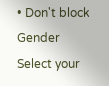• Don't block
Gender
Select your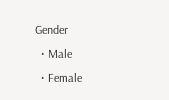Gender
  • Male
  • Female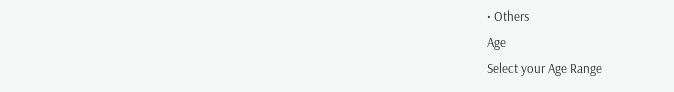• Others
Age
Select your Age Range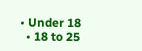• Under 18
  • 18 to 25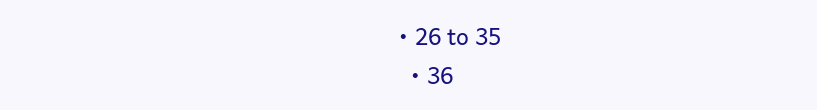• 26 to 35
  • 36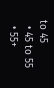to 45
  • 45 to 55
  • 55+